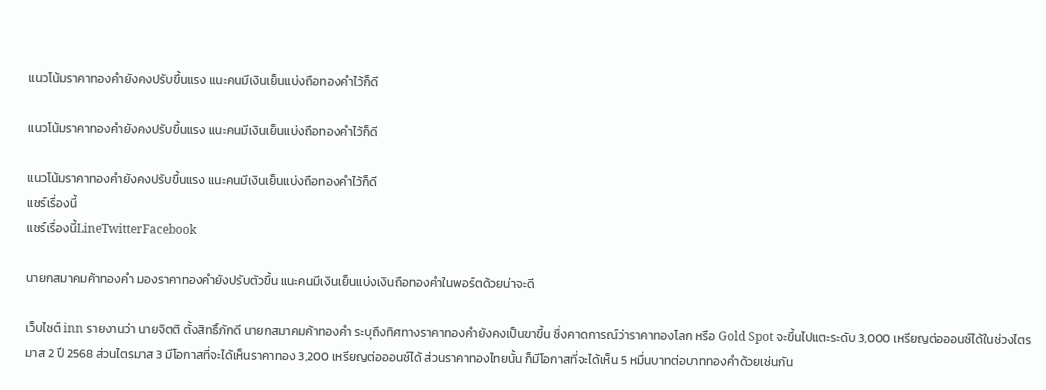แนวโน้มราคาทองคำยังคงปรับขึ้นแรง แนะคนมีเงินเย็นแบ่งถือทองคำไว้ก็ดี

แนวโน้มราคาทองคำยังคงปรับขึ้นแรง แนะคนมีเงินเย็นแบ่งถือทองคำไว้ก็ดี

แนวโน้มราคาทองคำยังคงปรับขึ้นแรง แนะคนมีเงินเย็นแบ่งถือทองคำไว้ก็ดี
แชร์เรื่องนี้
แชร์เรื่องนี้LineTwitterFacebook

นายกสมาคมค้าทองคำ มองราคาทองคำยังปรับตัวขึ้น แนะคนมีเงินเย็นแบ่งเงินถือทองคำในพอร์ตด้วยน่าจะดี

เว็บไซต์ inn รายงานว่า นายจิตติ ตั้งสิทธิ์ภักดี นายกสมาคมค้าทองคำ ระบุถึงทิศทางราคาทองคำยังคงเป็นขาขึ้น ซึ่งคาดการณ์ว่าราคาทองโลก หรือ Gold Spot จะขึ้นไปแตะระดับ 3,000 เหรียญต่อออนซ์ได้ในช่วงไตรมาส 2 ปี 2568 ส่วนไตรมาส 3 มีโอกาสที่จะได้เห็นราคาทอง 3,200 เหรียญต่อออนซ์ได้ ส่วนราคาทองไทยนั้น ก็มีโอกาสที่จะได้เห็น 5 หมื่นบาทต่อบาททองคำด้วยเช่นกัน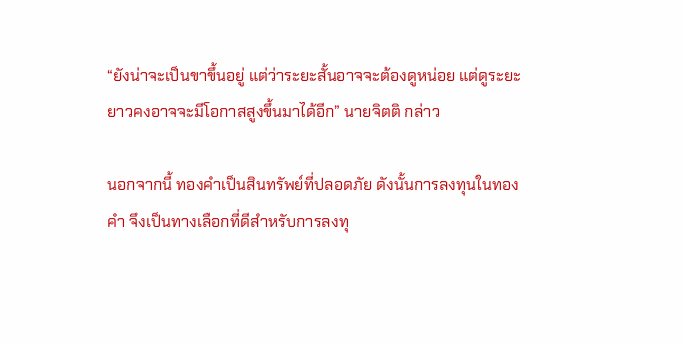“ยังน่าจะเป็นขาขึ้นอยู่ แต่ว่าระยะสั้นอาจจะต้องดูหน่อย แต่ดูระยะยาวคงอาจจะมีโอกาสสูงขึ้นมาได้อีก” นายจิตติ กล่าว

นอกจากนี้ ทองคำเป็นสินทรัพย์ที่ปลอดภัย ดังนั้นการลงทุนในทองคำ จึงเป็นทางเลือกที่ดีสำหรับการลงทุ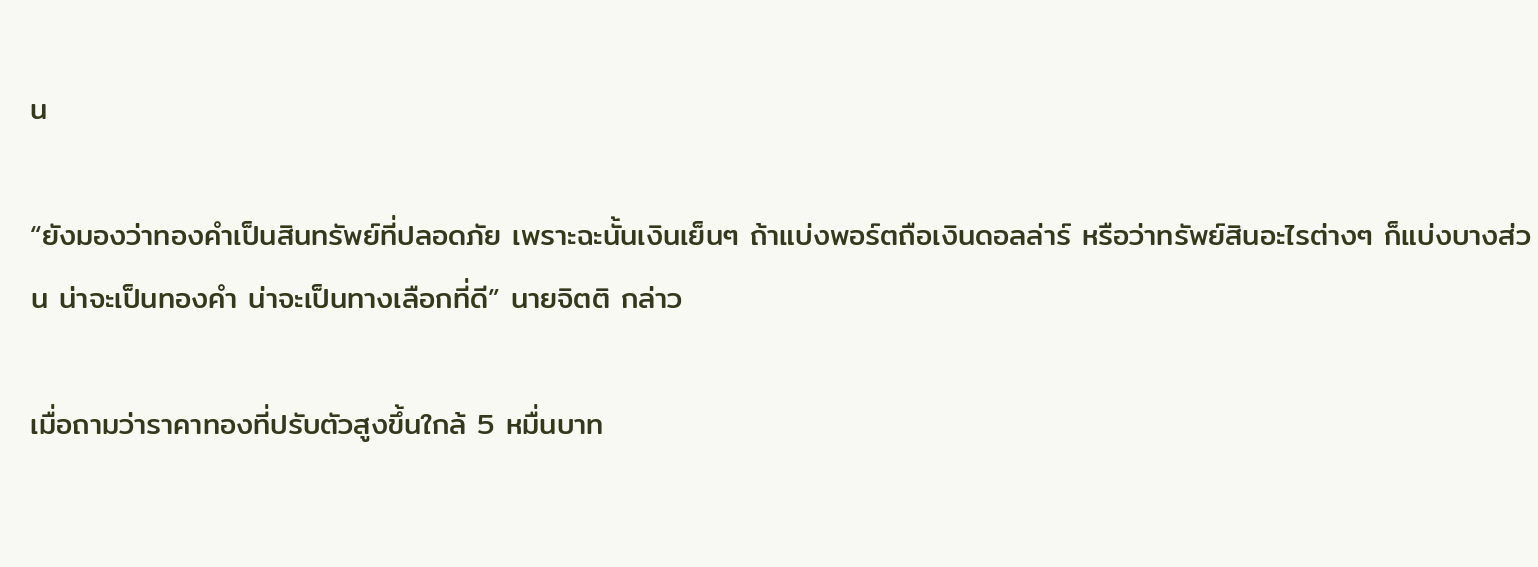น

“ยังมองว่าทองคำเป็นสินทรัพย์ที่ปลอดภัย เพราะฉะนั้นเงินเย็นๆ ถ้าแบ่งพอร์ตถือเงินดอลล่าร์ หรือว่าทรัพย์สินอะไรต่างๆ ก็แบ่งบางส่วน น่าจะเป็นทองคำ น่าจะเป็นทางเลือกที่ดี” นายจิตติ กล่าว

เมื่อถามว่าราคาทองที่ปรับตัวสูงขึ้นใกล้ 5 หมื่นบาท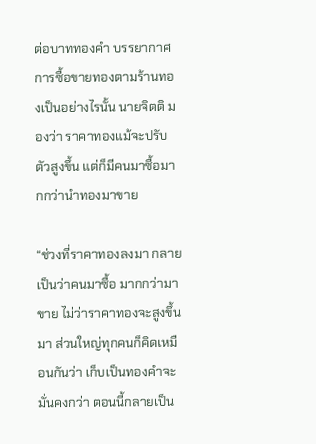ต่อบาททองคำ บรรยากาศการซื้อขายทองตามร้านทองเป็นอย่างไรนั้น นายจิตติ มองว่า ราคาทองแม้จะปรับตัวสูงขึ้น แต่ก็มีคนมาซื้อมากกว่านำทองมาขาย

“ช่วงที่ราคาทองลงมา กลายเป็นว่าคนมาซื้อ มากกว่ามาขาย ไม่ว่าราคาทองจะสูงขึ้นมา ส่วนใหญ่ทุกคนก็คิดเหมือนกันว่า เก็บเป็นทองคำจะมั่นคงกว่า ตอนนี้กลายเป็น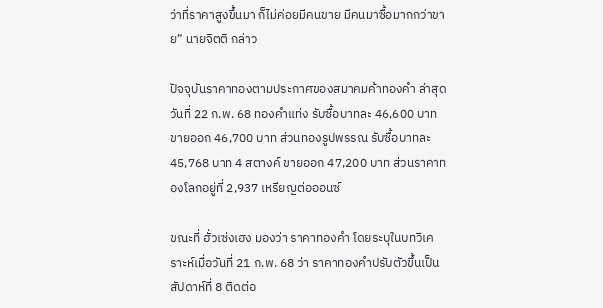ว่าที่ราคาสูงขึ้นมา ก็ไม่ค่อยมีคนขาย มีคนมาซื้อมากกว่าขาย” นายจิตติ กล่าว

ปัจจุบันราคาทองตามประกาศของสมาคมค้าทองคำ ล่าสุด วันที่ 22 ก.พ. 68 ทองคำแท่ง รับซื้อบาทละ 46,600 บาท ขายออก 46,700 บาท ส่วนทองรูปพรรณ รับซื้อบาทละ 45,768 บาท 4 สตางค์ ขายออก 47,200 บาท ส่วนราคาทองโลกอยู่ที่ 2,937 เหรียญต่อออนซ์

ขณะที่ ฮั่วเซ่งเฮง มองว่า ราคาทองคำ โดยระบุในบทวิเคราะห์เมื่อวันที่ 21 ก.พ. 68 ว่า ราคาทองคำปรับตัวขึ้นเป็นสัปดาห์ที่ 8 ติดต่อ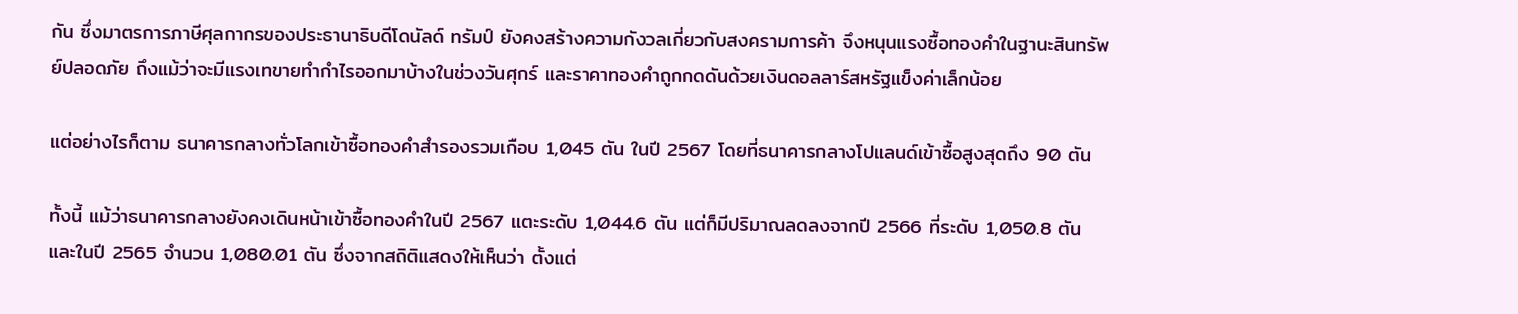กัน ซึ่งมาตรการภาษีศุลกากรของประธานาธิบดีโดนัลด์ ทรัมป์ ยังคงสร้างความกังวลเกี่ยวกับสงครามการค้า จึงหนุนแรงซื้อทองคำในฐานะสินทรัพย์ปลอดภัย ถึงแม้ว่าจะมีแรงเทขายทำกำไรออกมาบ้างในช่วงวันศุกร์ และราคาทองคำถูกกดดันด้วยเงินดอลลาร์สหรัฐแข็งค่าเล็กน้อย

แต่อย่างไรก็ตาม ธนาคารกลางทั่วโลกเข้าซื้อทองคำสำรองรวมเกือบ 1,045 ตัน ในปี 2567 โดยที่ธนาคารกลางโปแลนด์เข้าซื้อสูงสุดถึง 90 ตัน

ทั้งนี้ แม้ว่าธนาคารกลางยังคงเดินหน้าเข้าซื้อทองคำในปี 2567 แตะระดับ 1,044.6 ตัน แต่ก็มีปริมาณลดลงจากปี 2566 ที่ระดับ 1,050.8 ตัน และในปี 2565 จำนวน 1,080.01 ตัน ซึ่งจากสถิติแสดงให้เห็นว่า ตั้งแต่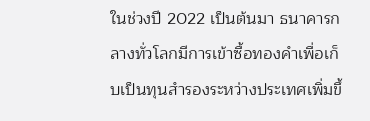ในช่วงปี 2022 เป็นต้นมา ธนาคารกลางทั่วโลกมีการเข้าซื้อทองคำเพื่อเก็บเป็นทุนสำรองระหว่างประเทศเพิ่มขึ้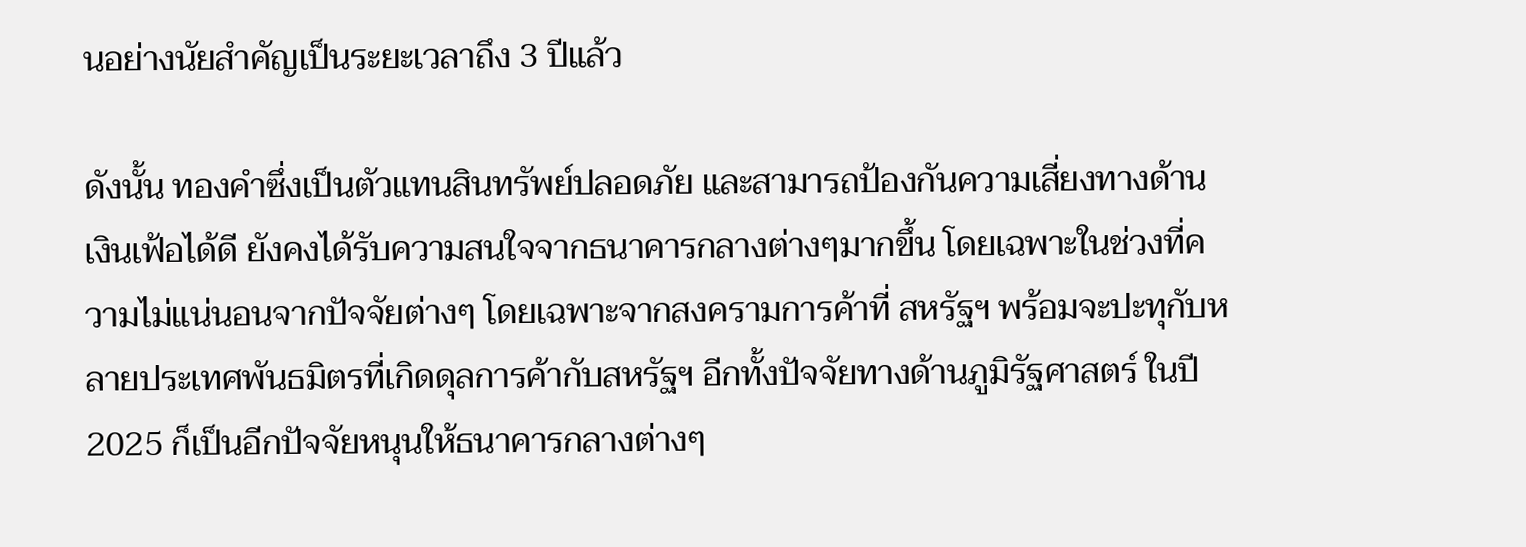นอย่างนัยสำคัญเป็นระยะเวลาถึง 3 ปีแล้ว

ดังนั้น ทองคำซึ่งเป็นตัวแทนสินทรัพย์ปลอดภัย และสามารถป้องกันความเสี่ยงทางด้านเงินเฟ้อได้ดี ยังคงได้รับความสนใจจากธนาคารกลางต่างๆมากขึ้น โดยเฉพาะในช่วงที่ความไม่แน่นอนจากปัจจัยต่างๆ โดยเฉพาะจากสงครามการค้าที่ สหรัฐฯ พร้อมจะปะทุกับหลายประเทศพันธมิตรที่เกิดดุลการค้ากับสหรัฐฯ อีกทั้งปัจจัยทางด้านภูมิรัฐศาสตร์ ในปี 2025 ก็เป็นอีกปัจจัยหนุนให้ธนาคารกลางต่างๆ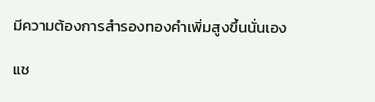มีความต้องการสำรองทองคำเพิ่มสูงขึ้นนั่นเอง

แช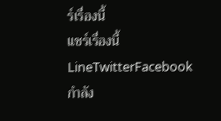ร์เรื่องนี้
แชร์เรื่องนี้LineTwitterFacebook
กำลัง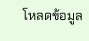โหลดข้อมูล